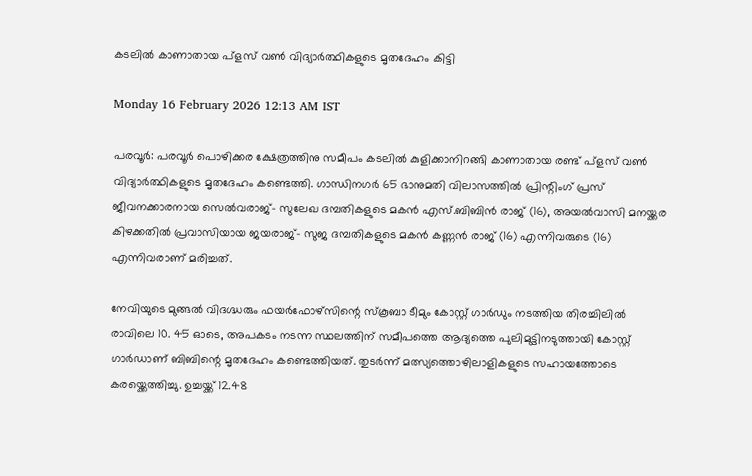കടലിൽ കാണാതായ പ്ളസ് വൺ വിദ്യാർത്ഥികളുടെ മൃതദേഹം കിട്ടി

Monday 16 February 2026 12:13 AM IST

പരവൂർ: പരവൂർ പൊഴിക്കര ക്ഷേത്രത്തിനു സമീപം കടലിൽ കുളിക്കാനിറങ്ങി കാണാതായ രണ്ട് പ്ളസ് വൺ വിദ്യാർത്ഥികളുടെ മൃതദേഹം കണ്ടെത്തി. ഗാന്ധിനഗർ 65 ഭാനുമതി വിലാസത്തിൽ പ്രിന്റിംഗ് പ്രസ് ജീവനക്കാരനായ സെൽവരാജ്- സുലേഖ ദമ്പതികളുടെ മകൻ എസ്.ബിബിൻ രാജ് (16), അയൽവാസി മനയ്ക്കര കിഴക്കതിൽ പ്രവാസിയായ ജയരാജ്- സുജ ദമ്പതികളുടെ മകൻ കണ്ണൻ രാജ് (16) എന്നിവരുടെ (16) എന്നിവരാണ് മരിച്ചത്.

നേവിയുടെ മുങ്ങൽ വിദഗ്ദ്ധരും ഫയർഫോഴ്സിന്റെ സ്കൂബാ ടീമും കോസ്റ്റ് ഗാർഡും നടത്തിയ തിരച്ചിലിൽ രാവിലെ 10. 45 ഓടെ, അപകടം നടന്ന സ്ഥലത്തിന് സമീപത്തെ ആദ്യത്തെ പുലിമുട്ടിനടുത്തായി കോസ്റ്റ് ഗാർഡാണ് ബിബിന്റെ മൃതദേഹം കണ്ടെത്തിയത്. തുടർന്ന് മത്സ്യത്തൊഴിലാളികളുടെ സഹായത്തോടെ കരയ്ക്കെത്തിച്ചു. ഉച്ചയ്ക്ക് 12.48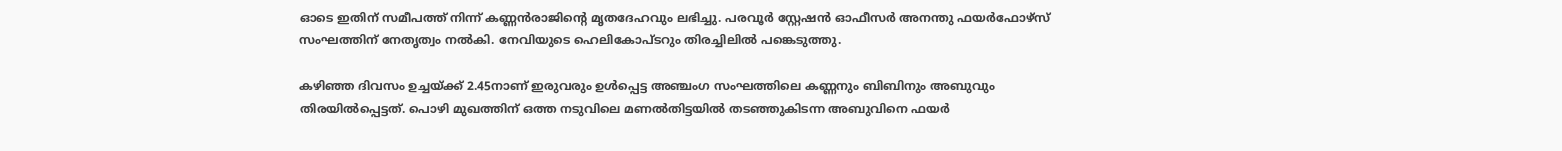ഓടെ ഇതിന് സമീപത്ത് നിന്ന് കണ്ണൻരാജിന്റെ മൃതദേഹവും ലഭിച്ചു. പരവൂർ സ്റ്റേഷൻ ഓഫീസർ അനന്തു ഫയർഫോഴ്സ്‌ സംഘത്തിന് നേതൃത്വം നൽകി. നേവിയുടെ ഹെലികോപ്ടറും തിരച്ചിലിൽ പങ്കെടുത്തു.

കഴിഞ്ഞ ദിവസം ഉച്ചയ്ക്ക് 2.45നാണ് ഇരുവരും ഉൾപ്പെട്ട അഞ്ചംഗ സംഘത്തിലെ കണ്ണനും ബിബിനും അബുവും തിരയിൽപ്പെട്ടത്. പൊഴി മുഖത്തിന് ഒത്ത നടുവിലെ മണൽതിട്ടയിൽ തടഞ്ഞുകിടന്ന അബുവിനെ ഫയർ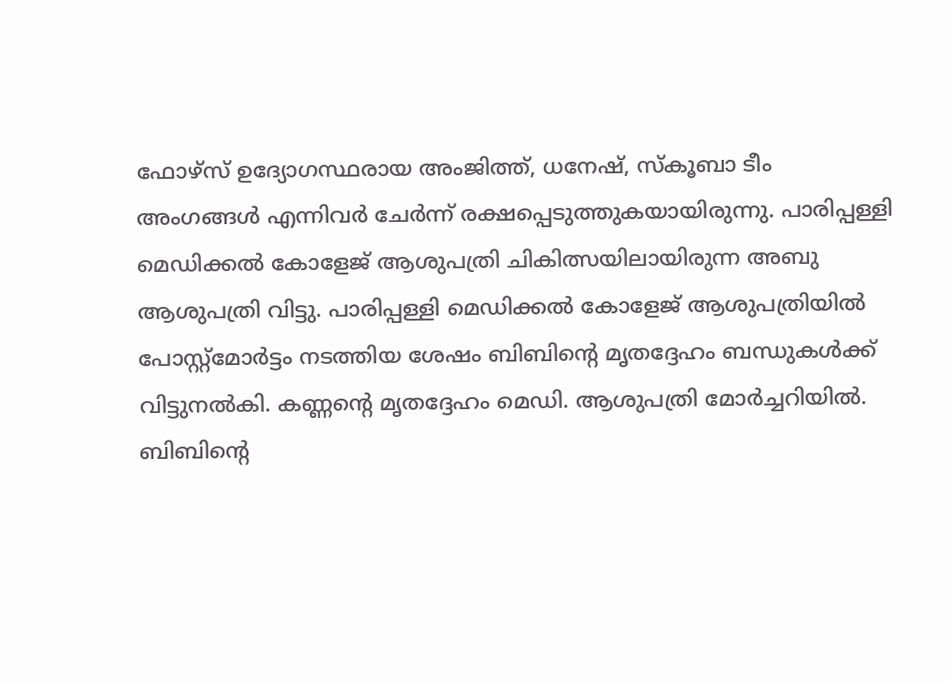ഫോഴ്സ് ഉദ്യോഗസ്ഥരായ അംജിത്ത്, ധനേഷ്, സ്കൂബാ ടീം അംഗങ്ങൾ എന്നിവർ ചേർന്ന് രക്ഷപ്പെടുത്തുകയായിരുന്നു. പാരിപ്പള്ളി മെഡിക്കൽ കോളേജ് ആശുപത്രി ചികിത്സയിലായിരുന്ന അബു ആശുപത്രി വിട്ടു. പാരിപ്പള്ളി മെഡിക്കൽ കോളേജ് ആശുപത്രിയിൽ പോസ്റ്റ്മോർട്ടം നടത്തിയ ശേഷം ബിബിന്റെ മൃതദ്ദേഹം ബന്ധുകൾക്ക് വിട്ടുനൽകി. കണ്ണന്റെ മൃതദ്ദേഹം മെഡി. ആശുപത്രി മോർച്ചറിയിൽ. ബിബിന്റെ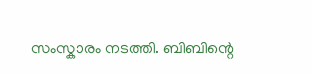സംസ്കാരം നടത്തി. ബിബിന്റെ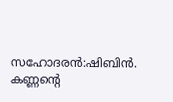സഹോദരൻ:ഷിബിൻ. കണ്ണന്റെ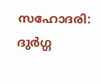സഹോദരി: ദുർഗ്ഗ